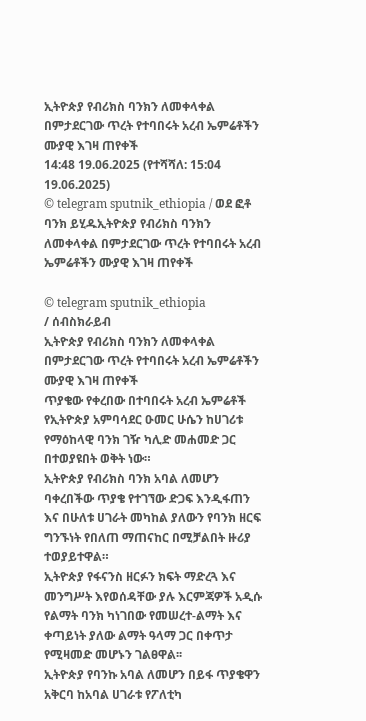ኢትዮጵያ የብሪክስ ባንክን ለመቀላቀል በምታደርገው ጥረት የተባበሩት አረብ ኤምሬቶችን ሙያዊ እገዛ ጠየቀች
14:48 19.06.2025 (የተሻሻለ: 15:04 19.06.2025)
© telegram sputnik_ethiopia / ወደ ፎቶ ባንክ ይሂዱኢትዮጵያ የብሪክስ ባንክን ለመቀላቀል በምታደርገው ጥረት የተባበሩት አረብ ኤምሬቶችን ሙያዊ እገዛ ጠየቀች

© telegram sputnik_ethiopia
/ ሰብስክራይብ
ኢትዮጵያ የብሪክስ ባንክን ለመቀላቀል በምታደርገው ጥረት የተባበሩት አረብ ኤምሬቶችን ሙያዊ እገዛ ጠየቀች
ጥያቄው የቀረበው በተባበሩት አረብ ኤምሬቶች የኢትዮጵያ አምባሳደር ዑመር ሁሴን ከሀገሪቱ የማዕከላዊ ባንክ ገዥ ካሊድ መሐመድ ጋር በተወያዩበት ወቅት ነው።
ኢትዮጵያ የብሪክስ ባንክ አባል ለመሆን ባቀረበችው ጥያቄ የተገኘው ድጋፍ እንዲፋጠን እና በሁለቱ ሀገራት መካከል ያለውን የባንክ ዘርፍ ግንኙነት የበለጠ ማጠናከር በሚቻልበት ዙሪያ ተወያይተዋል።
ኢትዮጵያ የፋናንስ ዘርፉን ክፍት ማድረጓ እና መንግሥት እየወሰዳቸው ያሉ እርምጃዎች አዲሱ የልማት ባንክ ካነገበው የመሠረተ-ልማት እና ቀጣይነት ያለው ልማት ዓላማ ጋር በቀጥታ የሚዛመድ መሆኑን ገልፀዋል፡፡
ኢትዮጵያ የባንኩ አባል ለመሆን በይፋ ጥያቄዋን አቅርባ ከአባል ሀገራቱ የፖለቲካ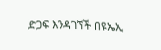ድጋፍ እንዳገኘች በዩኤኢ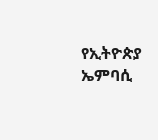የኢትዮጵያ ኤምባሲ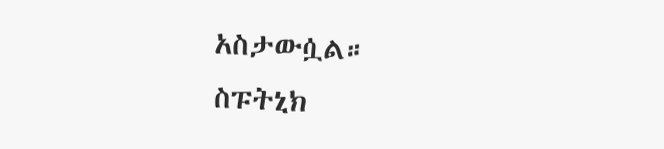አስታውሷል።
ስፑትኒክ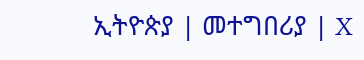ኢትዮጵያ | መተግበሪያ | X